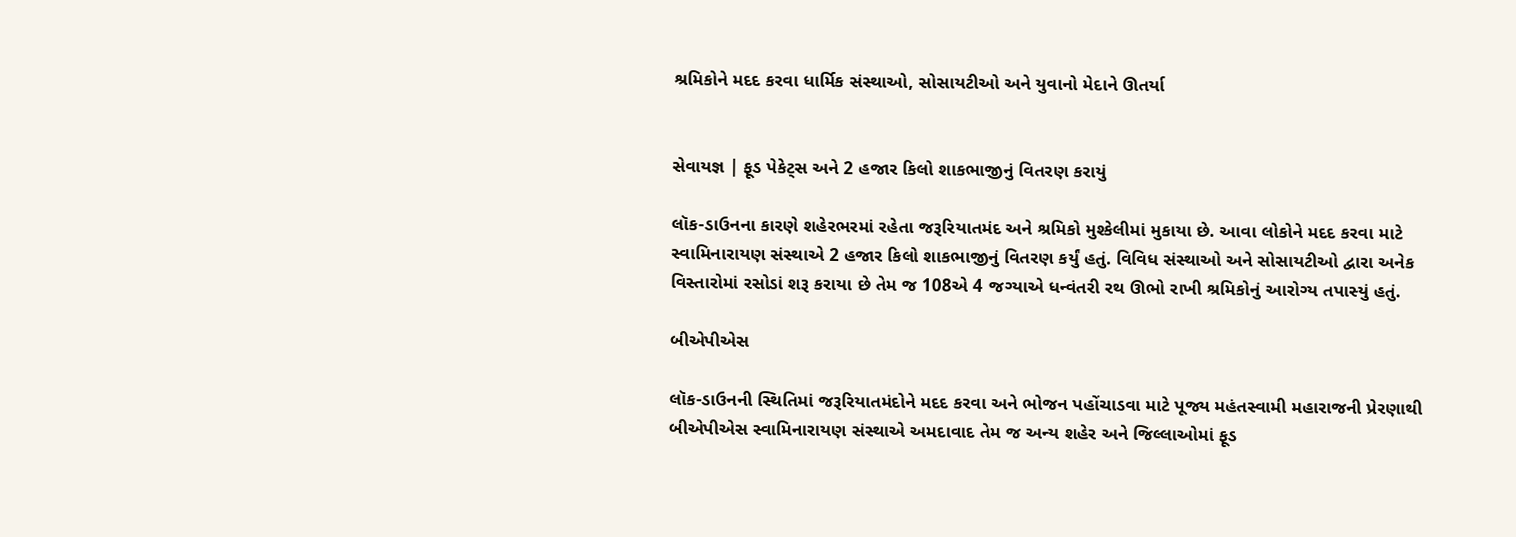શ્રમિકોને મદદ કરવા ધાર્મિક સંસ્થાઓ, સોસાયટીઓ અને યુવાનો મેદાને ઊતર્યા


સેવાયજ્ઞ | ફૂડ પેકેટ્સ અને 2 હજાર કિલો શાકભાજીનું વિતરણ કરાયું

લૉક-ડાઉનના કારણે શહેરભરમાં રહેતા જરૂરિયાતમંદ અને શ્રમિકો મુશ્કેલીમાં મુકાયા છે. આવા લોકોને મદદ કરવા માટે સ્વામિનારાયણ સંસ્થાએ 2 હજાર કિલો શાકભાજીનું વિતરણ કર્યું હતું. વિવિધ સંસ્થાઓ અને સોસાયટીઓ દ્વારા અનેક વિસ્તારોમાં રસોડાં શરૂ કરાયા છે તેમ જ 108એ 4 જગ્યાએ ધન્વંતરી રથ ઊભો રાખી શ્રમિકોનું આરોગ્ય તપાસ્યું હતું.

બીએપીએસ

લૉક-ડાઉનની સ્થિતિમાં જરૂરિયાતમંદોને મદદ કરવા અને ભોજન પહોંચાડવા માટે પૂજ્ય મહંતસ્વામી મહારાજની પ્રેરણાથી બીએપીએસ સ્વામિનારાયણ સંસ્થાએ અમદાવાદ તેમ જ અન્ય શહેર અને જિલ્લાઓમાં ફૂડ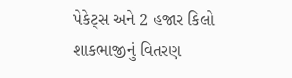પેકેટ્સ અને 2 હજાર કિલો શાકભાજીનું વિતરણ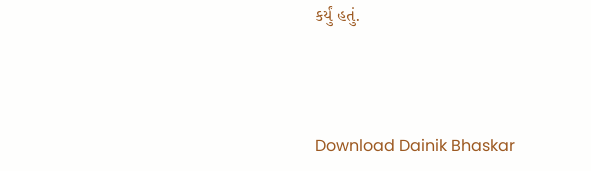કર્યું હતું.



Download Dainik Bhaskar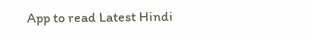App to read Latest Hindi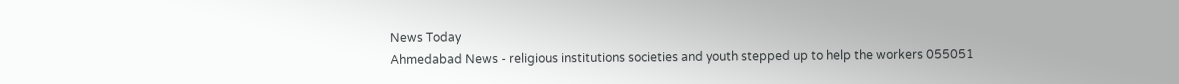News Today
Ahmedabad News - religious institutions societies and youth stepped up to help the workers 055051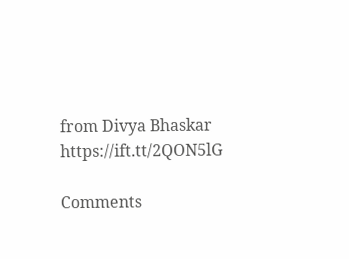from Divya Bhaskar https://ift.tt/2QON5lG

Comments